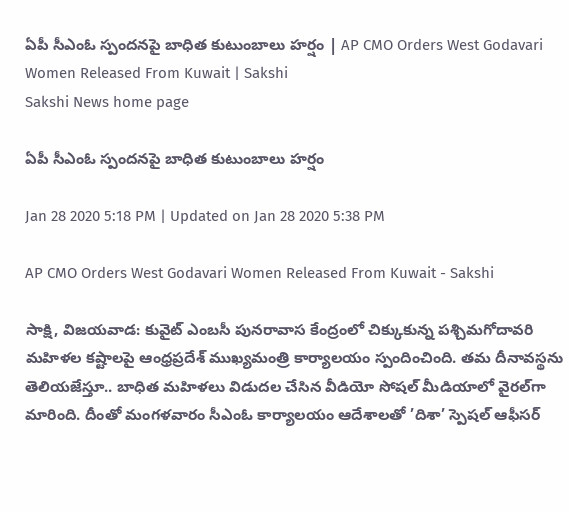ఏపీ సీఎంఓ స్పందనపై బాధిత కుటుంబాలు హర్షం | AP CMO Orders West Godavari Women Released From Kuwait | Sakshi
Sakshi News home page

ఏపీ సీఎంఓ స్పందనపై బాధిత కుటుంబాలు హర్షం

Jan 28 2020 5:18 PM | Updated on Jan 28 2020 5:38 PM

AP CMO Orders West Godavari Women Released From Kuwait - Sakshi

సాక్షి, విజయవాడ: కువైట్‌ ఎంబసీ పునరావాస కేంద్రంలో చిక్కుకున్న పశ్చిమగోదావరి మహిళల కష్టాలపై ఆంధ్రప్రదేశ్‌ ముఖ్యమంత్రి కార్యాలయం స్పందించింది. తమ దీనావస్థను తెలియజేస్తూ.. బాధిత మహిళలు విడుదల చేసిన వీడియో సోషల్‌ మీడియాలో వైరల్‌గా మారింది. దీంతో మంగళవారం సీఎంఓ కార్యాలయం ఆదేశాలతో ’దిశా’ స్పెషల్‌ ఆఫీసర్‌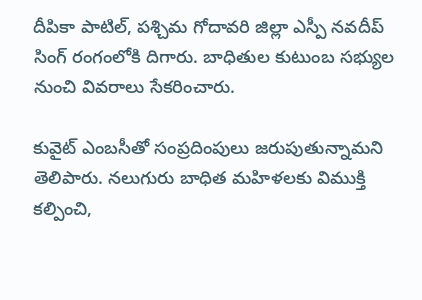దీపికా పాటిల్‌, పశ్చిమ గోదావరి జిల్లా ఎస్పీ నవదీప్‌ సింగ్‌ రంగంలోకి దిగారు. బాధితుల కుటుంబ సభ్యుల నుంచి వివరాలు సేకరించారు.

కువైట్‌ ఎంబసీతో సంప్రదింపులు జరుపుతున్నామని తెలిపారు. నలుగురు బాధిత మహిళలకు విముక్తి కల్పించి,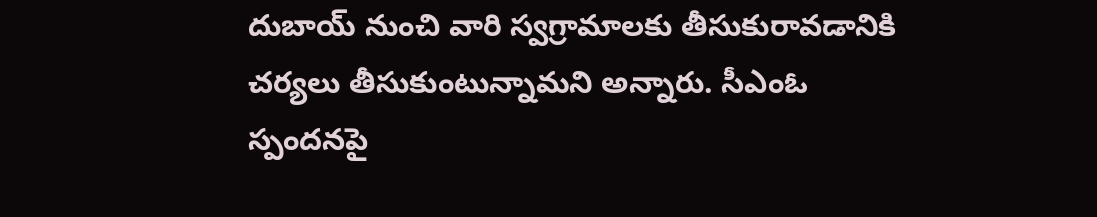దుబాయ్‌ నుంచి వారి స్వగ్రామాలకు తీసుకురావడానికి చర్యలు తీసుకుంటున్నామని అన్నారు. సీఎంఓ స్పందనపై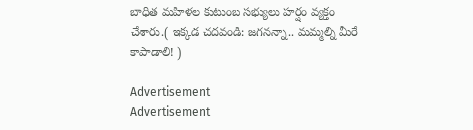బాధిత మహిళల కుటుంబ సభ్యులు హర్షం వ్యక్తం చేశారు.( ఇక్కడ చదవండి: జగనన్నా.. మమ్మల్ని మీరే కాపాడాలి! )

Advertisement
Advertisement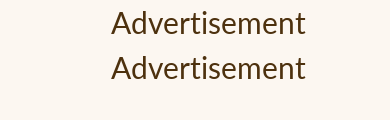Advertisement
Advertisement